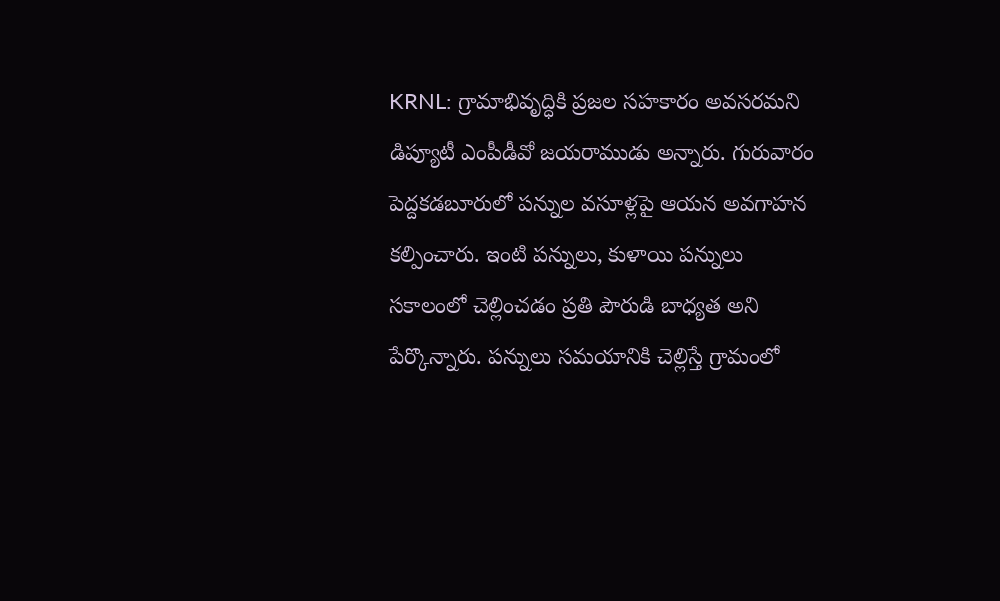KRNL: గ్రామాభివృద్ధికి ప్రజల సహకారం అవసరమని డిప్యూటీ ఎంపీడీవో జయరాముడు అన్నారు. గురువారం పెద్దకడబూరులో పన్నుల వసూళ్లపై ఆయన అవగాహన కల్పించారు. ఇంటి పన్నులు, కుళాయి పన్నులు సకాలంలో చెల్లించడం ప్రతి పౌరుడి బాధ్యత అని పేర్కొన్నారు. పన్నులు సమయానికి చెల్లిస్తే గ్రామంలో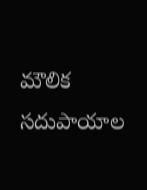మౌలిక సదుపాయాల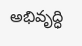అభివృద్ధి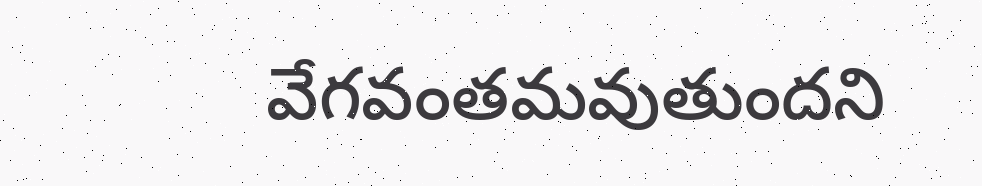వేగవంతమవుతుందని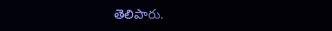తెలిపారు.